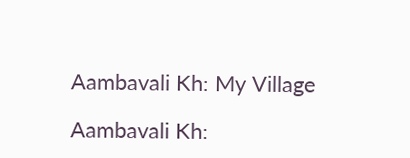Aambavali Kh: My Village

Aambavali Kh: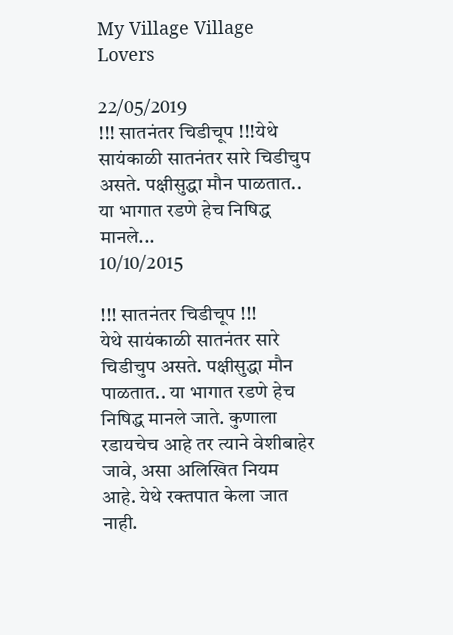My Village Village Lovers

22/05/2019
!!! सातनंतर चिडीचूप !!!येथे सायंकाळी सातनंतर सारे चिडीचुप असते. पक्षीसुद्धा मौन पाळतात.. या भागात रडणे हेच निषिद्ध मानले...
10/10/2015

!!! सातनंतर चिडीचूप !!!
येथे सायंकाळी सातनंतर सारे चिडीचुप असते. पक्षीसुद्धा मौन पाळतात.. या भागात रडणे हेच निषिद्ध मानले जाते. कुणाला रडायचेच आहे तर त्याने वेशीबाहेर जावे, असा अलिखित नियम आहे. येथे रक्तपात केला जात नाही.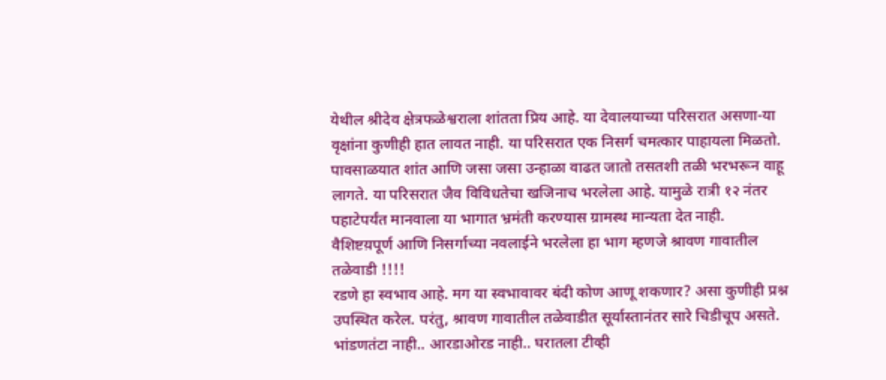येथील श्रीदेव क्षेत्रफळेश्वराला शांतता प्रिय आहे. या देवालयाच्या परिसरात असणा-या वृक्षांना कुणीही हात लावत नाही. या परिसरात एक निसर्ग चमत्कार पाहायला मिळतो. पावसाळयात शांत आणि जसा जसा उन्हाळा वाढत जातो तसतशी तळी भरभरून वाहू लागते. या परिसरात जैव विविधतेचा खजिनाच भरलेला आहे. यामुळे रात्री १२ नंतर पहाटेपर्यंत मानवाला या भागात भ्रमंती करण्यास ग्रामस्थ मान्यता देत नाही. वैशिष्टय़पूर्ण आणि निसर्गाच्या नवलाईने भरलेला हा भाग म्हणजे श्रावण गावातील तळेवाडी !!!!
रडणे हा स्वभाव आहे. मग या स्वभावावर बंदी कोण आणू शकणार? असा कुणीही प्रश्न उपस्थित करेल. परंतु, श्रावण गावातील तळेवाडीत सूर्यास्तानंतर सारे चिडीचूप असते. भांडणतंटा नाही.. आरडाओरड नाही.. घरातला टीव्ही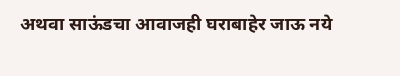अथवा साऊंडचा आवाजही घराबाहेर जाऊ नये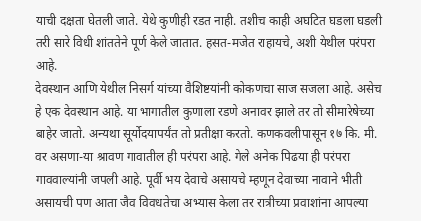याची दक्षता घेतली जाते. येथे कुणीही रडत नाही. तशीच काही अघटित घडला घडली तरी सारे विधी शांततेने पूर्ण केले जातात. हसत-मजेत राहायचे, अशी येथील परंपरा आहे.
देवस्थान आणि येथील निसर्ग यांच्या वैशिष्टयांनी कोकणचा साज सजला आहे. असेच हे एक देवस्थान आहे. या भागातील कुणाला रडणे अनावर झाले तर तो सीमारेषेच्या बाहेर जातो. अन्यथा सूर्योदयापर्यंत तो प्रतीक्षा करतो. कणकवलीपासून १७ कि. मी. वर असणा-या श्रावण गावातील ही परंपरा आहे. गेले अनेक पिढया ही परंपरा गाववाल्यांनी जपली आहे. पूर्वी भय देवाचे असायचे म्हणून देवाच्या नावाने भीती असायची पण आता जैव विवधतेचा अभ्यास केला तर रात्रीच्या प्रवाशांना आपल्या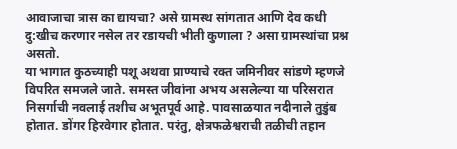आवाजाचा त्रास का द्यायचा? असे ग्रामस्थ सांगतात आणि देव कधी दु:खीच करणार नसेल तर रडायची भीती कुणाला ? असा ग्रामस्थांचा प्रश्न असतो.
या भागात कुठच्याही पशू अथवा प्राण्याचे रक्त जमिनीवर सांडणे म्हणजे विपरित समजले जाते. समस्त जीवांना अभय असलेल्या या परिसरात निसर्गाची नवलाई तशीच अभूतपूर्व आहे. पावसाळयात नदीनाले तुडुंब होतात. डोंगर हिरवेगार होतात. परंतु, क्षेत्रफळेश्वराची तळीची तहान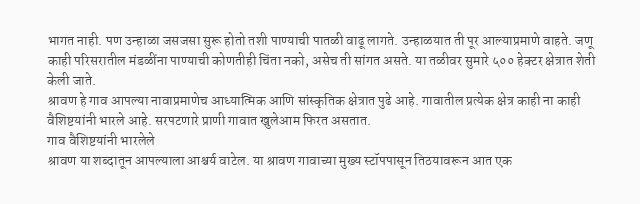भागत नाही. पण उन्हाळा जसजसा सुरू होतो तशी पाण्याची पातळी वाढू लागते. उन्हाळयात ती पूर आल्याप्रमाणे वाहते. जणू काही परिसरातील मंडळींना पाण्याची कोणतीही चिंता नको, असेच ती सांगत असते. या तळीवर सुमारे ५०० हेक्टर क्षेत्रात शेती केली जाते.
श्रावण हे गाव आपल्या नावाप्रमाणेच आध्यात्मिक आणि सांस्कृतिक क्षेत्रात पुढे आहे. गावातील प्रत्येक क्षेत्र काही ना काही वैशिष्टयांनी भारले आहे. सरपटणारे प्राणी गावात खुलेआम फिरत असतात.
गाव वैशिष्टयांनी भारलेले
श्रावण या शब्दातून आपल्याला आश्चर्य वाटेल. या श्रावण गावाच्या मुख्य स्टॉपपासून तिठयावरून आत एक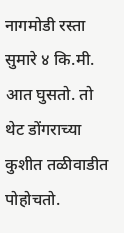नागमोडी रस्ता सुमारे ४ कि.मी. आत घुसतो. तो थेट डोंगराच्या कुशीत तळीवाडीत पोहोचतो.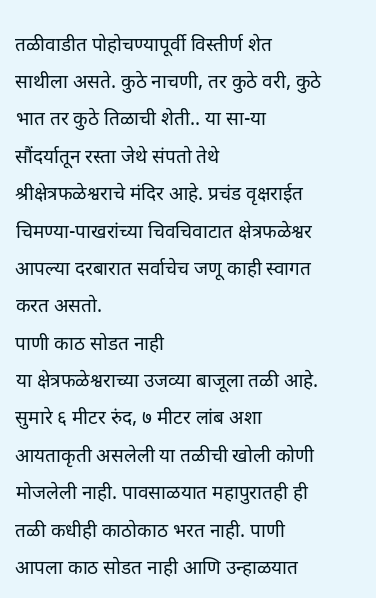तळीवाडीत पोहोचण्यापूर्वी विस्तीर्ण शेत साथीला असते. कुठे नाचणी, तर कुठे वरी, कुठे भात तर कुठे तिळाची शेती.. या सा-या सौंदर्यातून रस्ता जेथे संपतो तेथे श्रीक्षेत्रफळेश्वराचे मंदिर आहे. प्रचंड वृक्षराईत चिमण्या-पाखरांच्या चिवचिवाटात क्षेत्रफळेश्वर आपल्या दरबारात सर्वाचेच जणू काही स्वागत करत असतो.
पाणी काठ सोडत नाही
या क्षेत्रफळेश्वराच्या उजव्या बाजूला तळी आहे. सुमारे ६ मीटर रुंद, ७ मीटर लांब अशा आयताकृती असलेली या तळीची खोली कोणी मोजलेली नाही. पावसाळयात महापुरातही ही तळी कधीही काठोकाठ भरत नाही. पाणी आपला काठ सोडत नाही आणि उन्हाळयात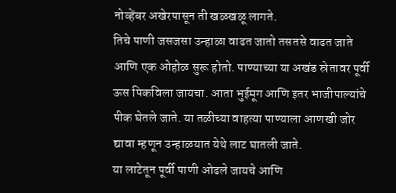नोव्हेंबर अखेरपासून ती खळखळू लागते.
तिचे पाणी जसजसा उन्हाळा वाढत जातो तसतसे वाढत जाते आणि एक ओहोळ सुरू होतो. पाण्याच्या या अखंड स्रेतावर पूर्वी ऊस पिकविला जायचा. आता भुईमूग आणि इतर भाजीपाल्यांचे पीक घेतले जाते. या तळीच्या वाहत्या पाण्याला आणखी जोर द्यावा म्हणून उन्हाळयात येथे लाट घातली जाते.
या लाटेतून पूर्वी पाणी ओढले जायचे आणि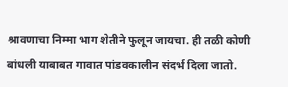श्रावणाचा निम्मा भाग शेतीने फुलून जायचा. ही तळी कोणी बांधली याबाबत गावात पांडवकालीन संदर्भ दिला जातो.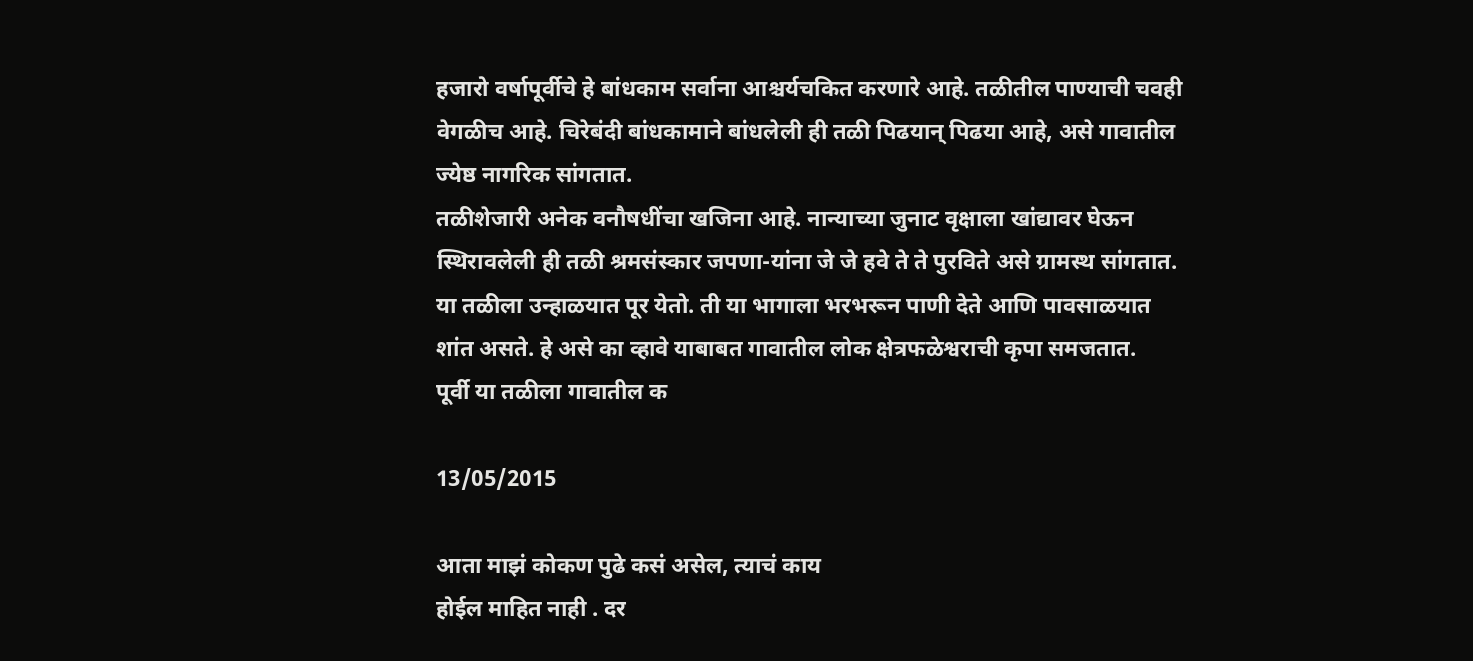हजारो वर्षापूर्वीचे हे बांधकाम सर्वाना आश्चर्यचकित करणारे आहे. तळीतील पाण्याची चवही वेगळीच आहे. चिरेबंदी बांधकामाने बांधलेली ही तळी पिढयान् पिढया आहे, असे गावातील ज्येष्ठ नागरिक सांगतात.
तळीशेजारी अनेक वनौषधींचा खजिना आहे. नान्याच्या जुनाट वृक्षाला खांद्यावर घेऊन स्थिरावलेली ही तळी श्रमसंस्कार जपणा-यांना जे जे हवे ते ते पुरविते असे ग्रामस्थ सांगतात. या तळीला उन्हाळयात पूर येतो. ती या भागाला भरभरून पाणी देते आणि पावसाळयात शांत असते. हे असे का व्हावे याबाबत गावातील लोक क्षेत्रफळेश्वराची कृपा समजतात.
पूर्वी या तळीला गावातील क

13/05/2015

आता माझं कोकण पुढे कसं असेल, त्याचं काय
होईल माहित नाही . दर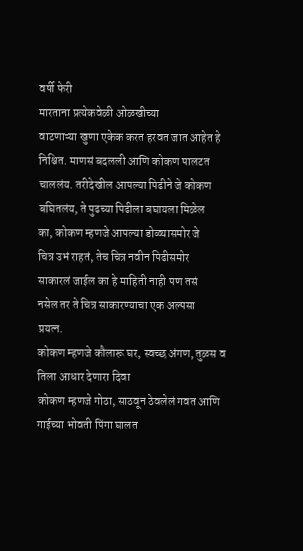वर्षी फेरी
मारताना प्रत्येकवेळी ओळखीच्या
वाटणाऱ्या खुणा एकेक करत हरवत जात आहेत हे
निश्चित. माणसं बदलली आणि कोकण पालटत
चाललंय. तरीदेखील आपल्या पिढीने जे कोकण
बघितलंय, ते पुढच्या पिढीला बघायला मिळेल
का, कोकण म्हणजे आपल्या डोळ्यासमोर जे
चित्र उभं राहतं, तेच चित्र नवीन पिढीसमोर
साकारलं जाईल का हे माहिती नाही पण तसं
नसेल तर ते चित्र साकारण्याचा एक अल्पसा
प्रयत्न.
कोकण म्हणजे कौलारू घर, स्वच्छ अंगण, तुळस व
तिला आधार देणारा दिवा
कोकण म्हणजे गोठा, साठवून ठेवलेलं गवत आणि
गाईच्या भोवती पिंगा घालत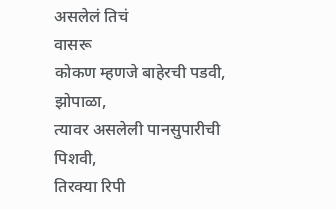असलेलं तिचं
वासरू
कोकण म्हणजे बाहेरची पडवी, झोपाळा,
त्यावर असलेली पानसुपारीची पिशवी,
तिरक्या रिपी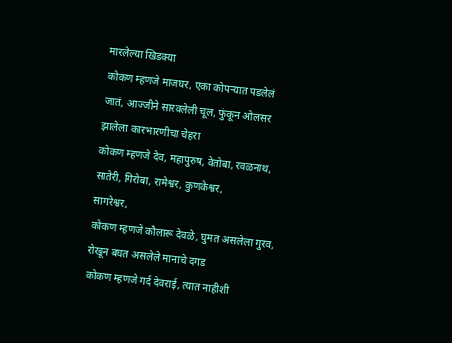मारलेल्या खिडक्या
कोकण म्हणजे माजघर, एका कोपऱ्यात पडलेलं
जातं, आज्जीने सारवलेली चूल, फुंकून ओलसर
झालेला कारभारणीचा चेहरा
कोकण म्हणजे देव, महापुरुष, वेतोबा, रवळनाथ,
सातेरी, गिरोबा, रामेश्वर, कुणकेश्वर,
सागरेश्वर,
कोकण म्हणजे कौलारू देवळे, घुमत असलेला गुरव,
रोखून बघत असलेले मानाचे दगड
कोकण म्हणजे गर्द देवराई, त्यात नाहीशी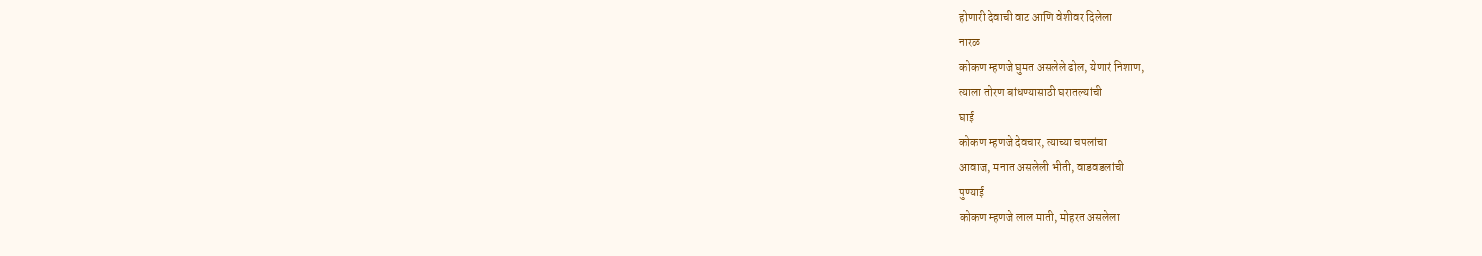होणारी देवाची वाट आणि वेशीवर दिलेला
नारळ
कोकण म्हणजे घुमत असलेले ढोल, येणारं निशाण,
त्याला तोरण बांधण्यासाठी घरातल्यांची
घाई
कोकण म्हणजे देवचार, त्याच्या चपलांचा
आवाज, मनात असलेली भीती, वाडवडलांची
पुण्याई
कोकण म्हणजे लाल माती, मोहरत असलेला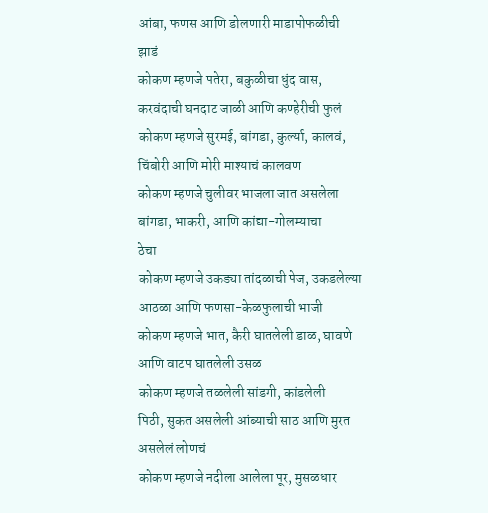आंबा, फणस आणि डोलणारी माडापोफळीची
झाडं
कोकण म्हणजे पतेरा, बकुळीचा धुंद वास,
करवंदाची घनदाट जाळी आणि कण्हेरीची फुलं
कोकण म्हणजे सुरमई, बांगडा, कुर्ल्या, कालवं,
चिंबोरी आणि मोरी माश्याचं कालवण
कोकण म्हणजे चुलीवर भाजला जात असलेला
बांगडा, भाकरी, आणि कांद्या-गोलम्याचा
ठेचा
कोकण म्हणजे उकड्या तांदळाची पेज, उकडलेल्या
आठळा आणि फणसा-केळफुलाची भाजी
कोकण म्हणजे भात, कैरी घातलेली डाळ, घावणे
आणि वाटप घातलेली उसळ
कोकण म्हणजे तळलेली सांडगी, कांडलेली
पिठी, सुकत असलेली आंब्याची साठ आणि मुरत
असलेलं लोणचं
कोकण म्हणजे नदीला आलेला पूर, मुसळधार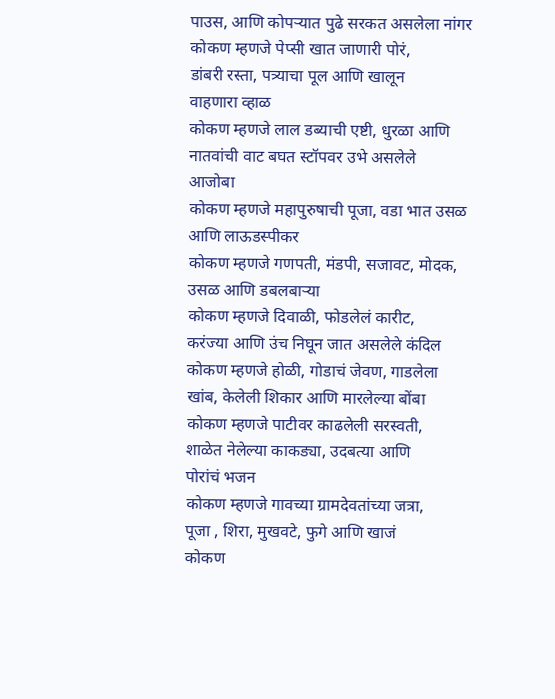पाउस, आणि कोपऱ्यात पुढे सरकत असलेला नांगर
कोकण म्हणजे पेप्सी खात जाणारी पोरं,
डांबरी रस्ता, पत्र्याचा पूल आणि खालून
वाहणारा व्हाळ
कोकण म्हणजे लाल डब्याची एष्टी, धुरळा आणि
नातवांची वाट बघत स्टॉपवर उभे असलेले
आजोबा
कोकण म्हणजे महापुरुषाची पूजा, वडा भात उसळ
आणि लाऊडस्पीकर
कोकण म्हणजे गणपती, मंडपी, सजावट, मोदक,
उसळ आणि डबलबाऱ्या
कोकण म्हणजे दिवाळी, फोडलेलं कारीट,
करंज्या आणि उंच निघून जात असलेले कंदिल
कोकण म्हणजे होळी, गोडाचं जेवण, गाडलेला
खांब, केलेली शिकार आणि मारलेल्या बोंबा
कोकण म्हणजे पाटीवर काढलेली सरस्वती,
शाळेत नेलेल्या काकड्या, उदबत्या आणि
पोरांचं भजन
कोकण म्हणजे गावच्या ग्रामदेवतांच्या जत्रा,
पूजा , शिरा, मुखवटे, फुगे आणि खाजं
कोकण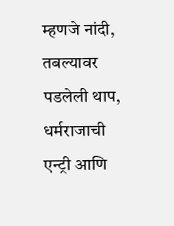म्हणजे नांदी, तबल्यावर पडलेली थाप,
धर्मराजाची एन्ट्री आणि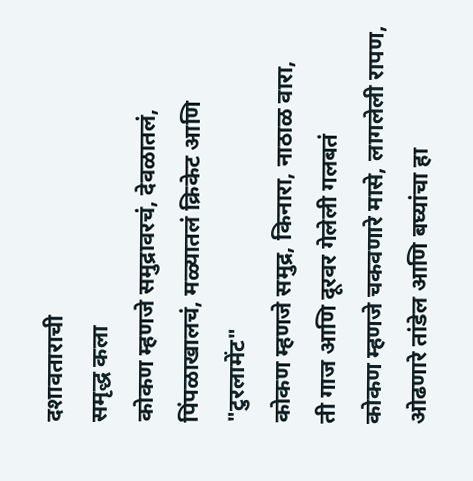दशावताराची
समृद्ध कला
कोकण म्हणजे समुद्रावरचं, देवळातलं,
पिंपळाखालचं, मळ्यातलं क्रिकेट आणि
"टुरलामेंट"
कोकण म्हणजे समुद्र, किनारा, नाठाळ वारा,
ती गाज आणि दूरवर गेलेली गलबतं
कोकण म्हणजे चकवणारे मासे, लागलेली रापण,
ओढणारे तांडेल आणि बघ्यांचा हा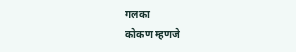गलका
कोकण म्हणजे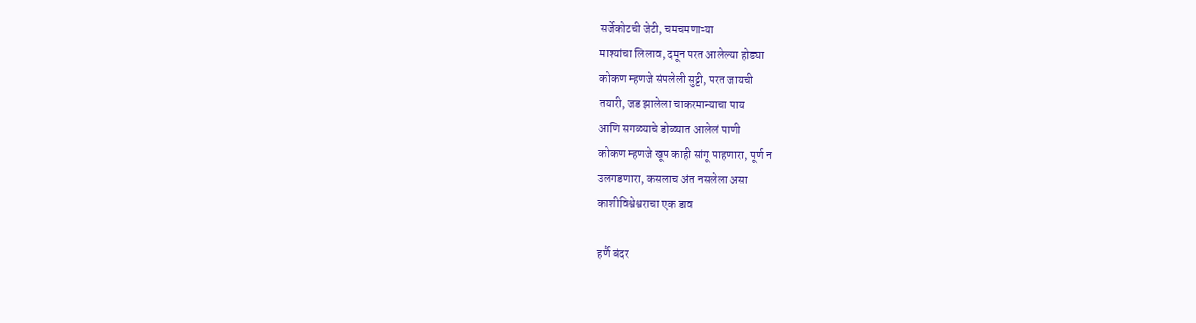सर्जेकोटची जेटी, चमचमणाऱ्या
माश्यांचा लिलाव, दमून परत आलेल्या होड्या
कोकण म्हणजे संपलेली सुट्टी, परत जायची
तयारी, जड झालेला चाकरमान्याचा पाय
आणि सगळ्याचे डोळ्यात आलेलं पाणी
कोकण म्हणजे खूप काही सांगू पाहणारा, पूर्ण न
उलगडणारा, कसलाच अंत नसलेला असा
काशीविश्वेश्वराचा एक डाव

हर्णै बंदर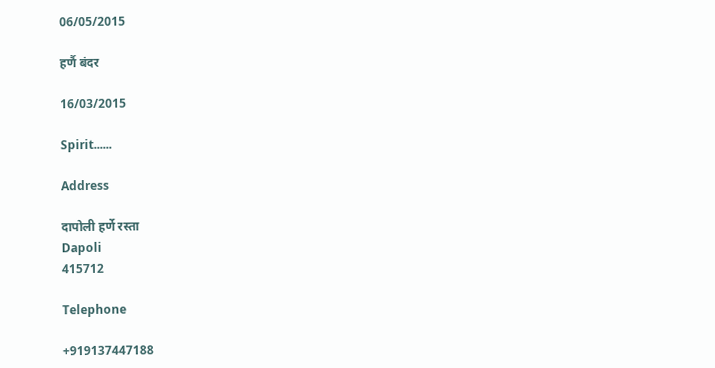06/05/2015

हर्णै बंदर

16/03/2015

Spirit......

Address

दापोली हर्णे रस्ता
Dapoli
415712

Telephone

+919137447188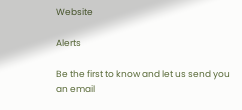Website

Alerts

Be the first to know and let us send you an email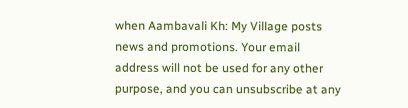when Aambavali Kh: My Village posts news and promotions. Your email address will not be used for any other purpose, and you can unsubscribe at any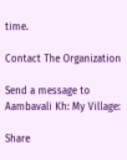time.

Contact The Organization

Send a message to Aambavali Kh: My Village:

Share